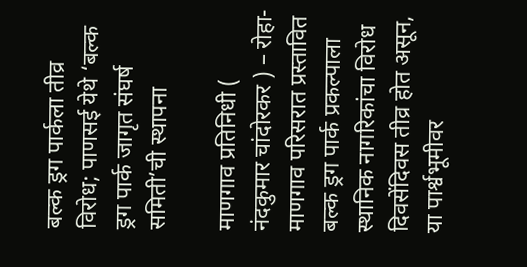बल्क ड्रग पार्कला तीव्र विरोध; पाणसई येथे ‘बल्क ड्रग पार्क जागृत संघर्ष समिती’ची स्थापना

माणगाव प्रतिनिधी ( नंदकुमार चांदोरकर ) – रोहा-माणगाव परिसरात प्रस्तावित बल्क ड्रग पार्क प्रकल्पाला स्थानिक नागरिकांचा विरोध दिवसेंदिवस तीव्र होत असून, या पार्श्वभूमीवर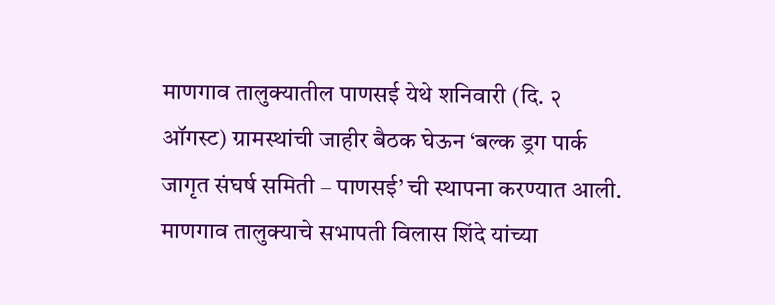माणगाव तालुक्यातील पाणसई येथे शनिवारी (दि. २ ऑगस्ट) ग्रामस्थांची जाहीर बैठक घेऊन ‘बल्क ड्रग पार्क जागृत संघर्ष समिती – पाणसई’ ची स्थापना करण्यात आली. माणगाव तालुक्याचे सभापती विलास शिंदे यांच्या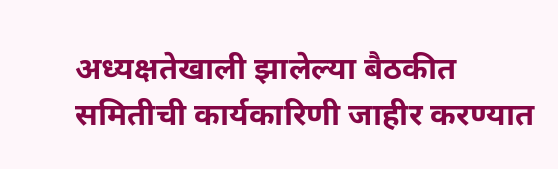अध्यक्षतेखाली झालेल्या बैठकीत समितीची कार्यकारिणी जाहीर करण्यात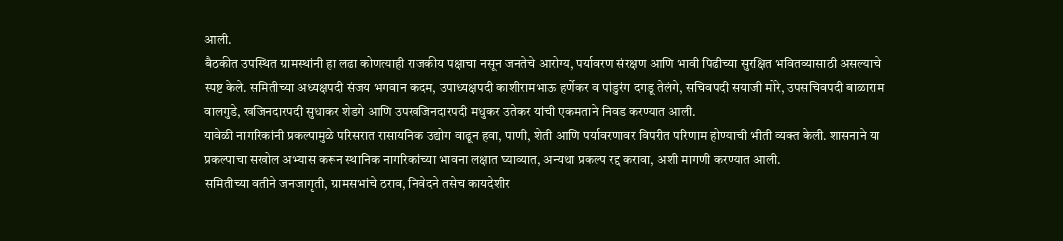आली.
बैठकीत उपस्थित ग्रामस्थांनी हा लढा कोणत्याही राजकीय पक्षाचा नसून जनतेचे आरोग्य, पर्यावरण संरक्षण आणि भावी पिढीच्या सुरक्षित भवितव्यासाठी असल्याचे स्पष्ट केले. समितीच्या अध्यक्षपदी संजय भगवान कदम, उपाध्यक्षपदी काशीरामभाऊ हर्णेकर व पांडुरंग दगडू तेलंगे, सचिवपदी सयाजी मोरे, उपसचिवपदी बाळाराम वालगुडे, खजिनदारपदी सुधाकर शेडगे आणि उपखजिनदारपदी मधुकर उतेकर यांची एकमताने निवड करण्यात आली.
यावेळी नागरिकांनी प्रकल्पामुळे परिसरात रासायनिक उद्योग वाढून हवा, पाणी, शेती आणि पर्यावरणावर विपरीत परिणाम होण्याची भीती व्यक्त केली. शासनाने या प्रकल्पाचा सखोल अभ्यास करून स्थानिक नागरिकांच्या भावना लक्षात घ्याव्यात, अन्यथा प्रकल्प रद्द करावा, अशी मागणी करण्यात आली.
समितीच्या वतीने जनजागृती, ग्रामसभांचे ठराव, निवेदने तसेच कायदेशीर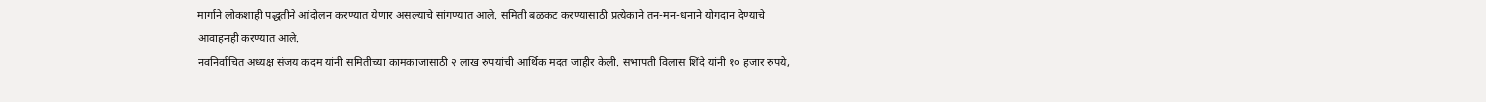मार्गाने लोकशाही पद्धतीने आंदोलन करण्यात येणार असल्याचे सांगण्यात आले. समिती बळकट करण्यासाठी प्रत्येकाने तन-मन-धनाने योगदान देण्याचे आवाहनही करण्यात आले.
नवनिर्वाचित अध्यक्ष संजय कदम यांनी समितीच्या कामकाजासाठी २ लाख रुपयांची आर्थिक मदत जाहीर केली. सभापती विलास शिंदे यांनी १० हजार रुपये,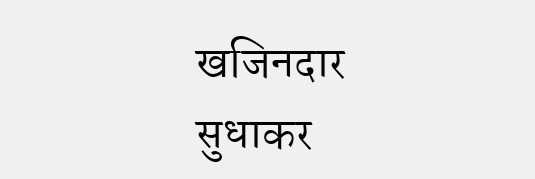खजिनदार सुधाकर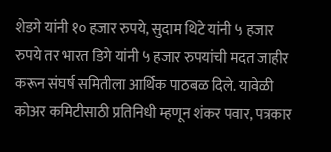शेडगे यांनी १० हजार रुपये, सुदाम थिटे यांनी ५ हजार रुपये तर भारत डिगे यांनी ५ हजार रुपयांची मदत जाहीर करून संघर्ष समितीला आर्थिक पाठबळ दिले. यावेळी कोअर कमिटीसाठी प्रतिनिधी म्हणून शंकर पवार, पत्रकार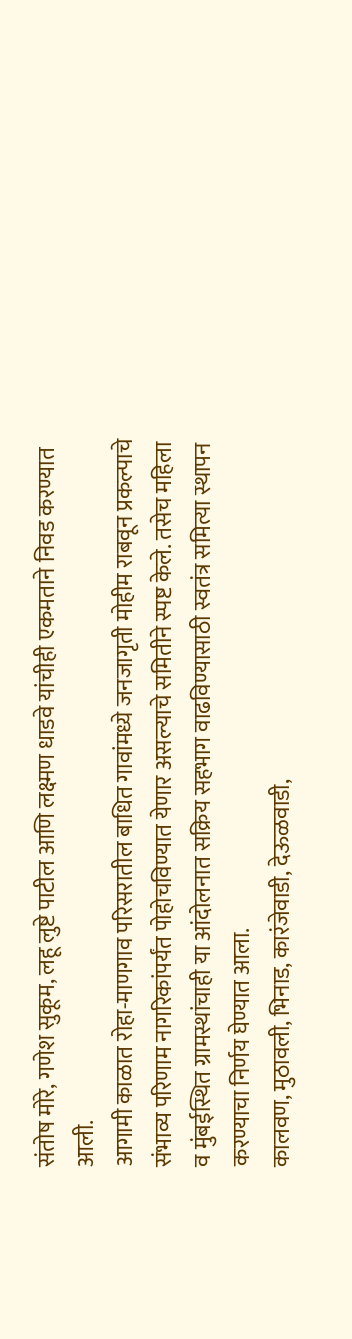संतोष मोरे, गणेश सुकूम, लहू लुष्टे पाटील आणि लक्ष्मण धाडवे यांचीही एकमताने निवड करण्यात आली.
आगामी काळात रोहा-माणगाव परिसरातील बाधित गावांमध्ये जनजागृती मोहीम राबवून प्रकल्पाचे संभाव्य परिणाम नागरिकांपर्यंत पोहोचविण्यात येणार असल्याचे समितीने स्पष्ट केले. तसेच महिला व मुंबईस्थित ग्रामस्थांचाही या आंदोलनात सक्रिय सहभाग वाढविण्यासाठी स्वतंत्र समित्या स्थापन करण्याचा निर्णय घेण्यात आला.
कालवण, मुठावली, भिनाड, कारंजेवाडी, देऊळवाडी,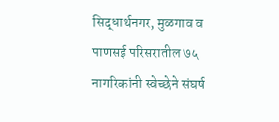सिद्धार्थनगर, मुळगाव व पाणसई परिसरातील ७५ नागरिकांनी स्वेच्छेने संघर्ष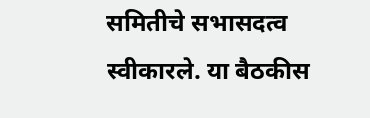समितीचे सभासदत्व स्वीकारले. या बैठकीस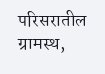परिसरातील ग्रामस्थ,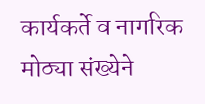कार्यकर्ते व नागरिक मोठ्या संख्येने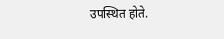उपस्थित होते.